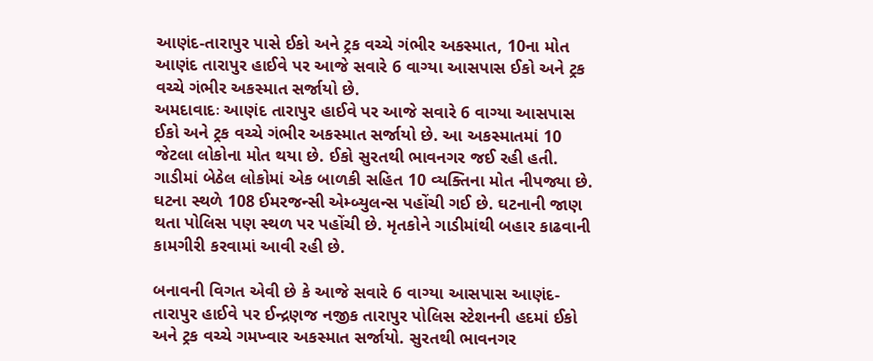આણંદ-તારાપુર પાસે ઈકો અને ટ્રક વચ્ચે ગંભીર અકસ્માત, 10ના મોત
આણંદ તારાપુર હાઈવે પર આજે સવારે 6 વાગ્યા આસપાસ ઈકો અને ટ્રક વચ્ચે ગંભીર અકસ્માત સર્જાયો છે.
અમદાવાદઃ આણંદ તારાપુર હાઈવે પર આજે સવારે 6 વાગ્યા આસપાસ ઈકો અને ટ્રક વચ્ચે ગંભીર અકસ્માત સર્જાયો છે. આ અકસ્માતમાં 10 જેટલા લોકોના મોત થયા છે. ઈકો સુરતથી ભાવનગર જઈ રહી હતી. ગાડીમાં બેઠેલ લોકોમાં એક બાળકી સહિત 10 વ્યક્તિના મોત નીપજ્યા છે. ઘટના સ્થળે 108 ઈમરજન્સી એમ્બ્યુલન્સ પહોંચી ગઈ છે. ઘટનાની જાણ થતા પોલિસ પણ સ્થળ પર પહોંચી છે. મૃતકોને ગાડીમાંથી બહાર કાઢવાની કામગીરી કરવામાં આવી રહી છે.

બનાવની વિગત એવી છે કે આજે સવારે 6 વાગ્યા આસપાસ આણંદ-તારાપુર હાઈવે પર ઈન્દ્રણજ નજીક તારાપુર પોલિસ સ્ટેશનની હદમાં ઈકો અને ટ્રક વચ્ચે ગમખ્વાર અકસ્માત સર્જાયો. સુરતથી ભાવનગર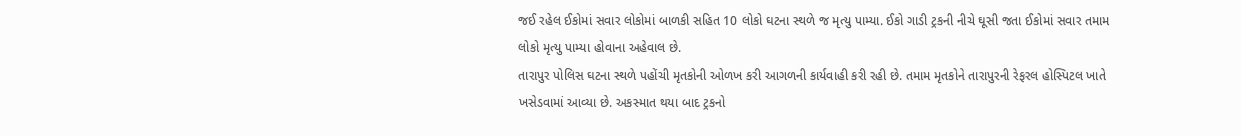જઈ રહેલ ઈકોમાં સવાર લોકોમાં બાળકી સહિત 10 લોકો ઘટના સ્થળે જ મૃત્યુ પામ્યા. ઈકો ગાડી ટ્રકની નીચે ઘૂસી જતા ઈકોમાં સવાર તમામ લોકો મૃત્યુ પામ્યા હોવાના અહેવાલ છે.
તારાપુર પોલિસ ઘટના સ્થળે પહોંચી મૃતકોની ઓળખ કરી આગળની કાર્યવાહી કરી રહી છે. તમામ મૃતકોને તારાપુરની રેફરલ હોસ્પિટલ ખાતે ખસેડવામાં આવ્યા છે. અકસ્માત થયા બાદ ટ્રકનો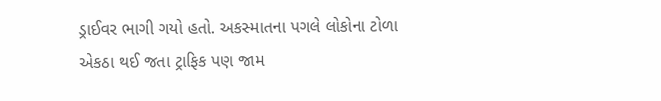ડ્રાઈવર ભાગી ગયો હતો. અકસ્માતના પગલે લોકોના ટોળા એકઠા થઈ જતા ટ્રાફિક પણ જામ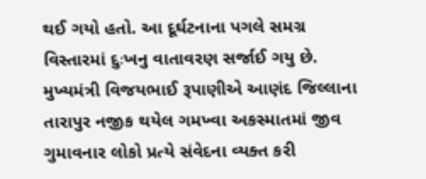થઈ ગયો હતો. આ દૂર્ઘટનાના પગલે સમગ્ર વિસ્તારમાં દુઃખનુ વાતાવરણ સર્જાઈ ગયુ છે.
મુખ્યમંત્રી વિજયભાઈ રૂપાણીએ આણંદ જિલ્લાના તારાપુર નજીક થયેલ ગમખ્વા અકસ્માતમાં જીવ ગુમાવનાર લોકો પ્રત્યે સંવેદના વ્યક્ત કરી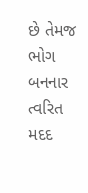છે તેમજ ભોગ બનનાર ત્વરિત મદદ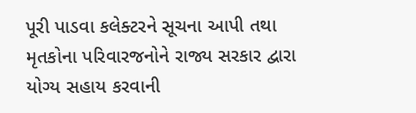પૂરી પાડવા કલેક્ટરને સૂચના આપી તથા મૃતકોના પરિવારજનોને રાજ્ય સરકાર દ્વારા યોગ્ય સહાય કરવાની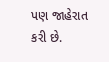પણ જાહેરાત કરી છે.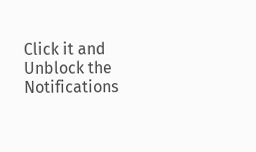Click it and Unblock the Notifications